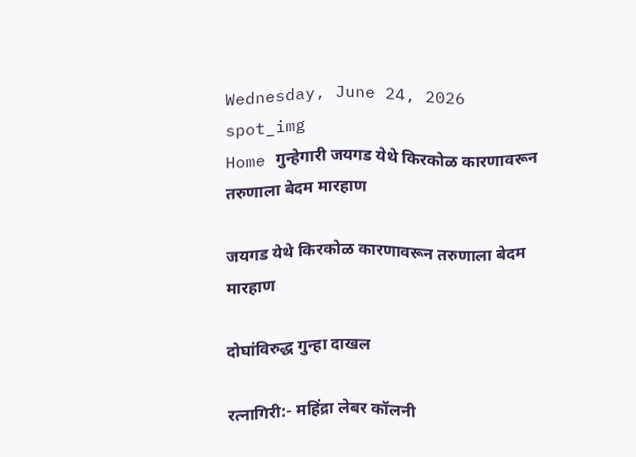Wednesday, June 24, 2026
spot_img
Home गुन्हेगारी जयगड येथे किरकोळ कारणावरून तरुणाला बेदम मारहाण

जयगड येथे किरकोळ कारणावरून तरुणाला बेदम मारहाण

दोघांविरुद्ध गुन्हा दाखल

रत्नागिरी:- महिंद्रा लेबर कॉलनी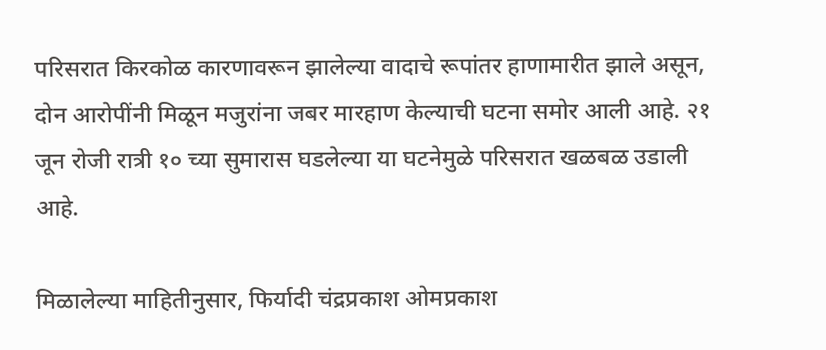परिसरात किरकोळ कारणावरून झालेल्या वादाचे रूपांतर हाणामारीत झाले असून, दोन आरोपींनी मिळून मजुरांना जबर मारहाण केल्याची घटना समोर आली आहे. २१ जून रोजी रात्री १० च्या सुमारास घडलेल्या या घटनेमुळे परिसरात खळबळ उडाली आहे.

मिळालेल्या माहितीनुसार, फिर्यादी चंद्रप्रकाश ओमप्रकाश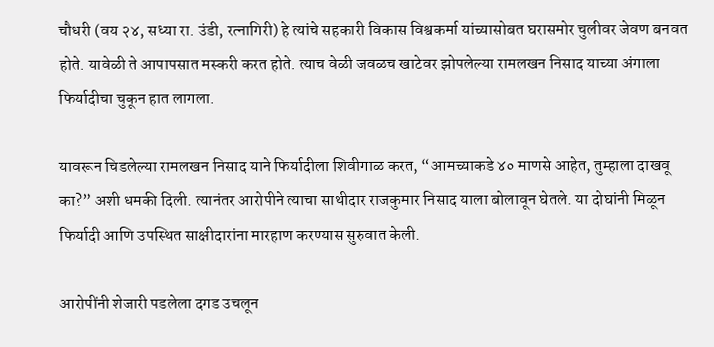चौधरी (वय २४, सध्या रा. उंडी, रत्नागिरी) हे त्यांचे सहकारी विकास विश्वकर्मा यांच्यासोबत घरासमोर चुलीवर जेवण बनवत होते. यावेळी ते आपापसात मस्करी करत होते. त्याच वेळी जवळच खाटेवर झोपलेल्या रामलखन निसाद याच्या अंगाला फिर्यादीचा चुकून हात लागला.

यावरून चिडलेल्या रामलखन निसाद याने फिर्यादीला शिवीगाळ करत, “आमच्याकडे ४० माणसे आहेत, तुम्हाला दाखवू का?” अशी धमकी दिली. त्यानंतर आरोपीने त्याचा साथीदार राजकुमार निसाद याला बोलावून घेतले. या दोघांनी मिळून फिर्यादी आणि उपस्थित साक्षीदारांना मारहाण करण्यास सुरुवात केली.

आरोपींनी शेजारी पडलेला दगड उचलून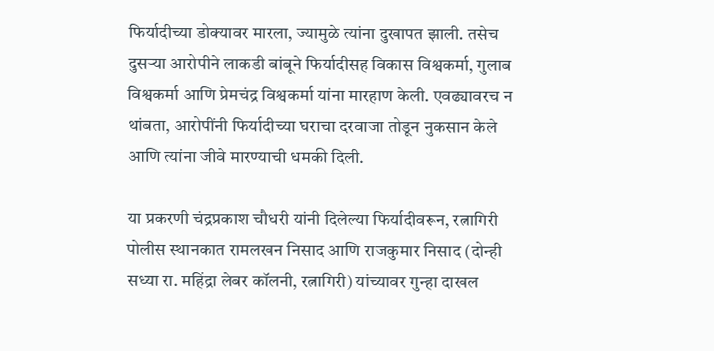फिर्यादीच्या डोक्यावर मारला, ज्यामुळे त्यांना दुखापत झाली. तसेच दुसऱ्या आरोपीने लाकडी बांबूने फिर्यादीसह विकास विश्वकर्मा, गुलाब विश्वकर्मा आणि प्रेमचंद्र विश्वकर्मा यांना मारहाण केली. एवढ्यावरच न थांबता, आरोपींनी फिर्यादीच्या घराचा दरवाजा तोडून नुकसान केले आणि त्यांना जीवे मारण्याची धमकी दिली.

या प्रकरणी चंद्रप्रकाश चौधरी यांनी दिलेल्या फिर्यादीवरून, रत्नागिरी पोलीस स्थानकात रामलखन निसाद आणि राजकुमार निसाद (दोन्ही सध्या रा. महिंद्रा लेबर कॉलनी, रत्नागिरी) यांच्यावर गुन्हा दाखल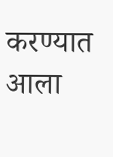करण्यात आला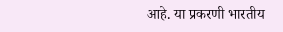आहे. या प्रकरणी भारतीय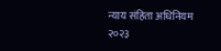न्याय संहिता अधिनियम २०२३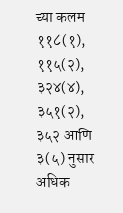च्या कलम ११८(१), ११५(२), ३२४(४), ३५१(२), ३५२ आणि ३(५) नुसार अधिक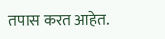तपास करत आहेत.